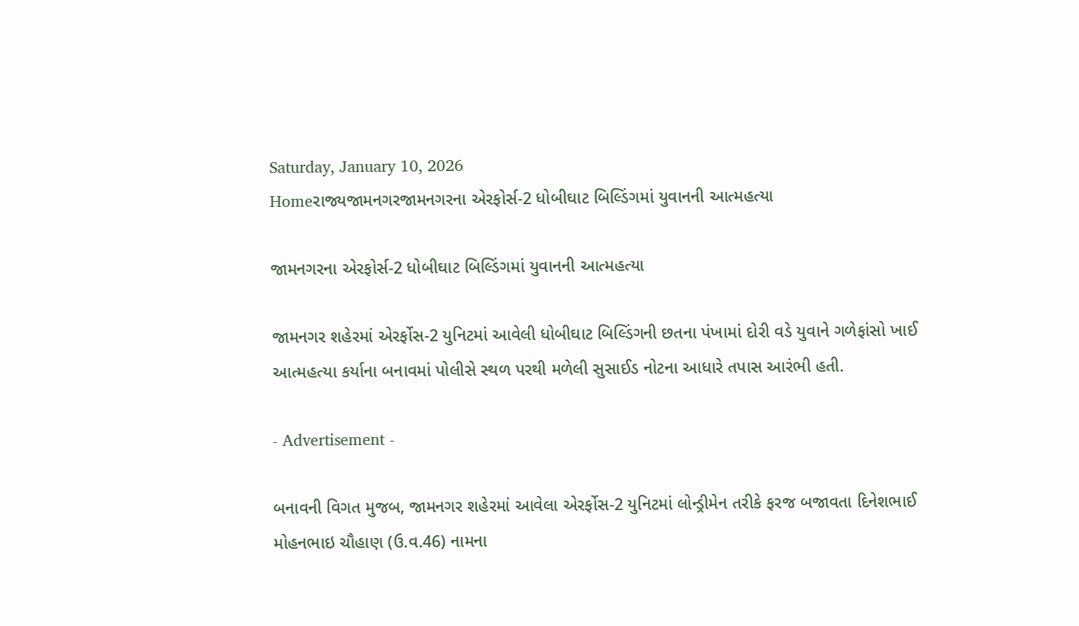Saturday, January 10, 2026
Homeરાજ્યજામનગરજામનગરના એરફોર્સ-2 ધોબીઘાટ બિલ્ડિંગમાં યુવાનની આત્મહત્યા

જામનગરના એરફોર્સ-2 ધોબીઘાટ બિલ્ડિંગમાં યુવાનની આત્મહત્યા

જામનગર શહેરમાં એરર્ફોસ-2 યુનિટમાં આવેલી ધોબીઘાટ બિલ્ડિંગની છતના પંખામાં દોરી વડે યુવાને ગળેફાંસો ખાઈ આત્મહત્યા કર્યાના બનાવમાં પોલીસે સ્થળ પરથી મળેલી સુસાઈડ નોટના આધારે તપાસ આરંભી હતી.

- Advertisement -

બનાવની વિગત મુજબ, જામનગર શહેરમાં આવેલા એરર્ફોસ-2 યુનિટમાં લોન્ડ્રીમેન તરીકે ફરજ બજાવતા દિનેશભાઈ મોહનભાઇ ચૌહાણ (ઉ.વ.46) નામના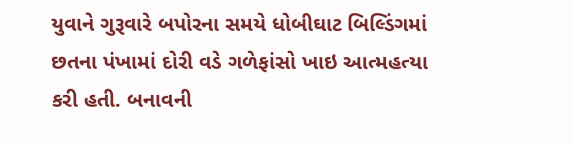યુવાને ગુરૂવારે બપોરના સમયે ધોબીઘાટ બિલ્ડિંગમાં છતના પંખામાં દોરી વડે ગળેફાંસો ખાઇ આત્મહત્યા કરી હતી. બનાવની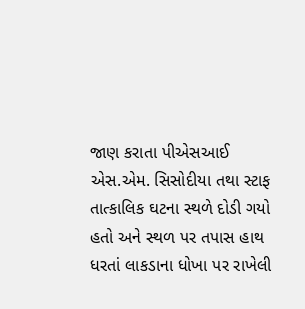જાણ કરાતા પીએસઆઈ એસ.એમ. સિસોદીયા તથા સ્ટાફ તાત્કાલિક ઘટના સ્થળે દોડી ગયો હતો અને સ્થળ પર તપાસ હાથ ધરતાં લાકડાના ધોખા પર રાખેલી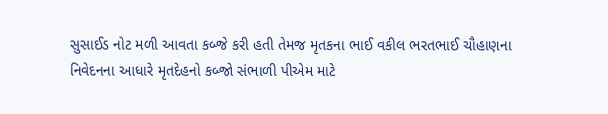સુસાઈડ નોટ મળી આવતા કબ્જે કરી હતી તેમજ મૃતકના ભાઈ વકીલ ભરતભાઈ ચૌહાણના નિવેદનના આધારે મૃતદેહનો કબ્જો સંભાળી પીએમ માટે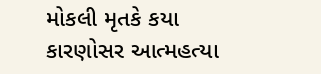મોકલી મૃતકે કયા કારણોસર આત્મહત્યા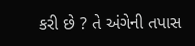કરી છે ? તે અંગેની તપાસ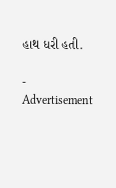હાથ ધરી હતી.

- Advertisement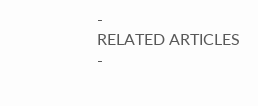-
RELATED ARTICLES
-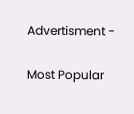Advertisment -

Most Popular